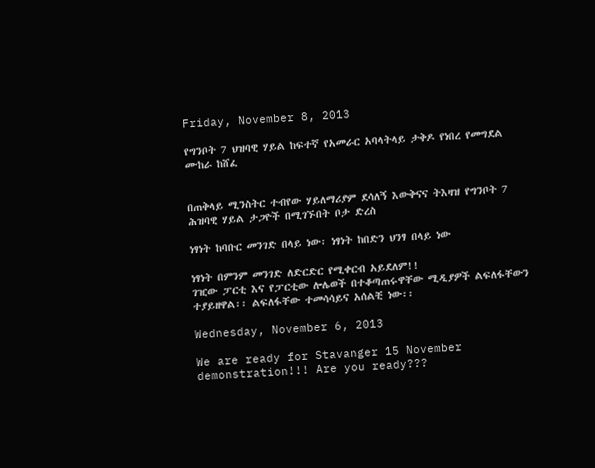Friday, November 8, 2013

የግንቦት 7 ህዝባዊ ሃይል ከፍተኛ የአመራር አባላትላይ ታቅዶ የነበረ የመግደል ሙከራ ከሸፈ


በጠቅላይ ሚንስትር ተብየው ሃይለማሪያም ደሳለኝ እውቅናና ትእዛዝ የግንቦት 7 ሕዝባዊ ሃይል ታጋዮች በሚገኙበት ቦታ ድረስ

ነፃነት ከባቡር መንገድ በላይ ነው፡ ነፃነት ከበድን ህንፃ በላይ ነው

ነፃነት በምንም መንገድ ለድርድር የሚቀርብ አይደለም!!
ገዢው ፓርቲ እና የፓርቲው ሎሌወች በተቆጣጠሩዋቸው ሚዲያዎች ልፍለፋቸውን ተያይዘዋል፡፡ ልፍለፋቸው ተመሳሳይና አሰልቺ ነው፡፡

Wednesday, November 6, 2013

We are ready for Stavanger 15 November demonstration!!! Are you ready???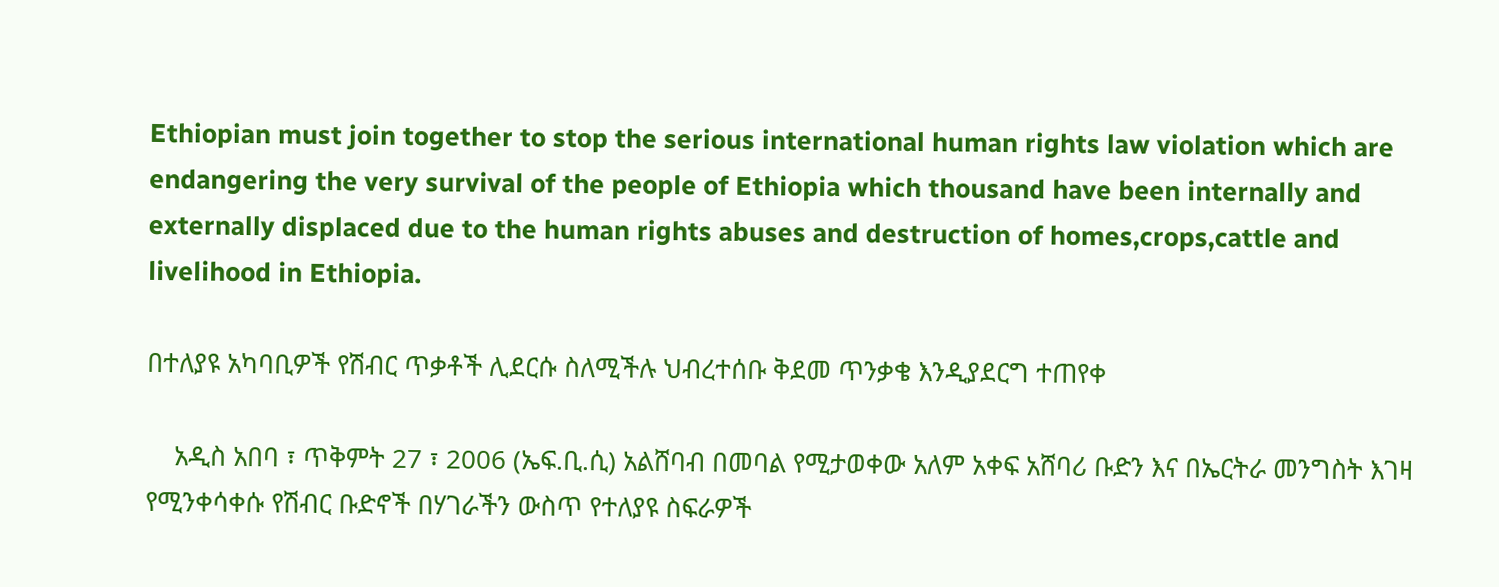Ethiopian must join together to stop the serious international human rights law violation which are endangering the very survival of the people of Ethiopia which thousand have been internally and externally displaced due to the human rights abuses and destruction of homes,crops,cattle and livelihood in Ethiopia.

በተለያዩ አካባቢዎች የሽብር ጥቃቶች ሊደርሱ ስለሚችሉ ህብረተሰቡ ቅደመ ጥንቃቄ እንዲያደርግ ተጠየቀ

    አዲስ አበባ ፣ ጥቅምት 27 ፣ 2006 (ኤፍ.ቢ.ሲ) አልሸባብ በመባል የሚታወቀው አለም አቀፍ አሸባሪ ቡድን እና በኤርትራ መንግስት እገዛ የሚንቀሳቀሱ የሽብር ቡድኖች በሃገራችን ውስጥ የተለያዩ ስፍራዎች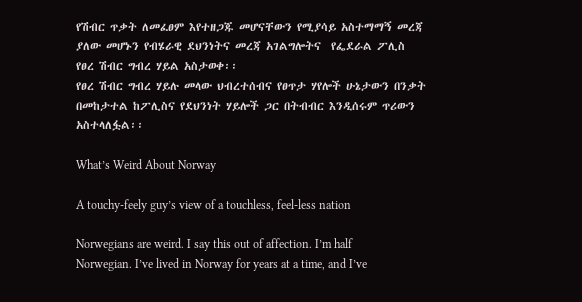የሽብር ጥቃት ለመፈፀም እየተዘጋጁ መሆናቸውን የሚያሳይ አስተማማኝ መረጃ ያለው መሆኑን የብሄራዊ ደህንነትና መረጃ አገልግሎትና  የፌደራል ፖሊስ የፀረ ሽብር ግብረ ሃይል አስታወቀ፡፡
የፀረ ሽብር ግብረ ሃይሉ መላው ህብረተሰብና የፀጥታ ሃየሎች ሁኔታውን በንቃት በመከታተል ከፖሊስና የደህንነት ሃይሎች ጋር በትብብር እንዲሰሩም ጥሪውን አስተላለፏል፡፡

What’s Weird About Norway

A touchy-feely guy’s view of a touchless, feel-less nation

Norwegians are weird. I say this out of affection. I’m half Norwegian. I’ve lived in Norway for years at a time, and I’ve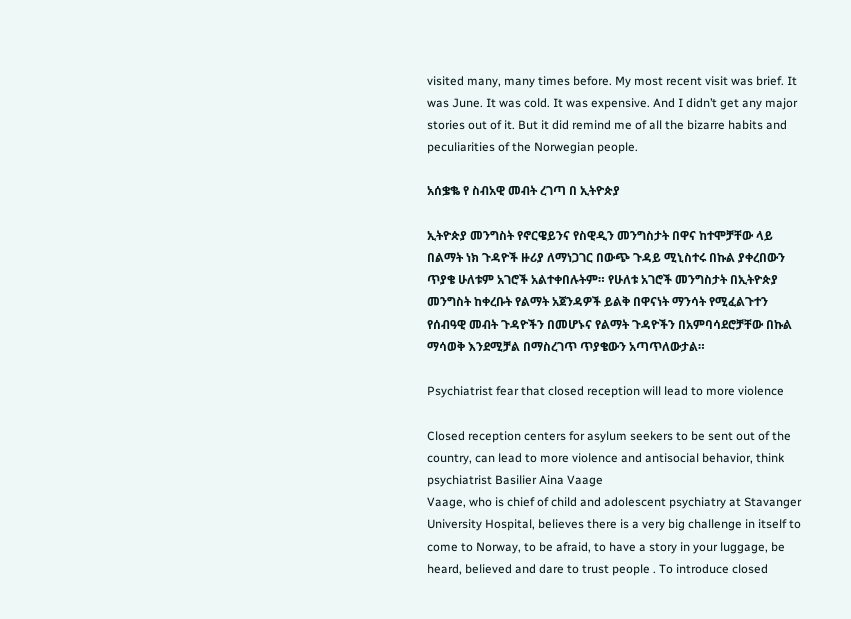visited many, many times before. My most recent visit was brief. It was June. It was cold. It was expensive. And I didn’t get any major stories out of it. But it did remind me of all the bizarre habits and peculiarities of the Norwegian people.

አሰቌቈ የ ስብአዊ መብት ረገጣ በ ኢትዮጵያ

ኢትዮጵያ መንግስት የኖርዌይንና የስዊዲን መንግስታት በዋና ከተሞቻቸው ላይ በልማት ነክ ጉዳዮች ዙሪያ ለማነጋገር በውጭ ጉዳይ ሚኒስተሩ በኩል ያቀረበውን ጥያቄ ሁለቱም አገሮች አልተቀበሉትም። የሁለቱ አገሮች መንግስታት በኢትዮጵያ መንግስት ከቀረቡት የልማት አጀንዳዎች ይልቅ በዋናነት ማንሳት የሚፈልጉተን የሰብዓዊ መብት ጉዳዮችን በመሆኑና የልማት ጉዳዮችን በአምባሳደሮቻቸው በኩል ማሳወቅ እንደሚቻል በማስረገጥ ጥያቄውን አጣጥለውታል።

Psychiatrist fear that closed reception will lead to more violence

Closed reception centers for asylum seekers to be sent out of the country, can lead to more violence and antisocial behavior, think psychiatrist Basilier Aina Vaage
Vaage, who is chief of child and adolescent psychiatry at Stavanger University Hospital, believes there is a very big challenge in itself to come to Norway, to be afraid, to have a story in your luggage, be heard, believed and dare to trust people . To introduce closed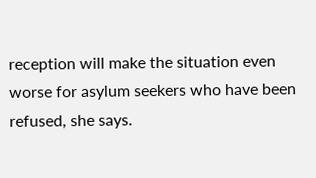reception will make the situation even worse for asylum seekers who have been refused, she says.